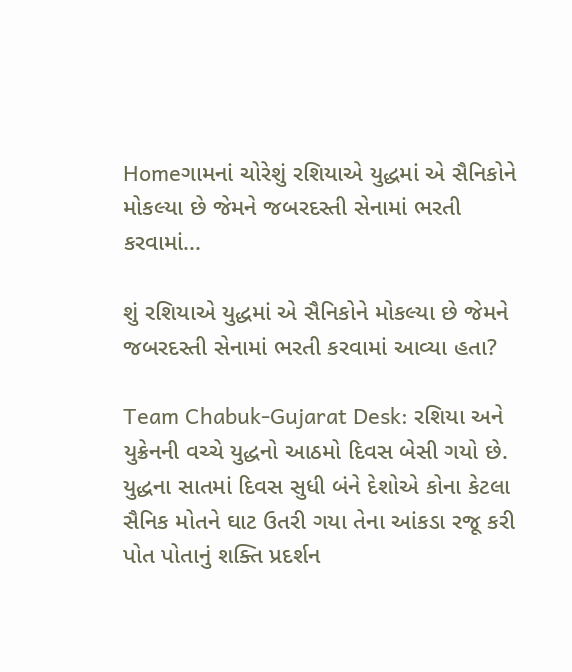Homeગામનાં ચોરેશું રશિયાએ યુદ્ધમાં એ સૈનિકોને મોકલ્યા છે જેમને જબરદસ્તી સેનામાં ભરતી કરવામાં...

શું રશિયાએ યુદ્ધમાં એ સૈનિકોને મોકલ્યા છે જેમને જબરદસ્તી સેનામાં ભરતી કરવામાં આવ્યા હતા?

Team Chabuk-Gujarat Desk: રશિયા અને યુક્રેનની વચ્ચે યુદ્ધનો આઠમો દિવસ બેસી ગયો છે. યુદ્ધના સાતમાં દિવસ સુધી બંને દેશોએ કોના કેટલા સૈનિક મોતને ઘાટ ઉતરી ગયા તેના આંકડા રજૂ કરી પોત પોતાનું શક્તિ પ્રદર્શન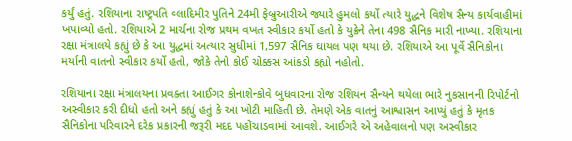કર્યું હતું. રશિયાના રાષ્ટ્રપતિ વ્લાદિમીર પુતિને 24મી ફેબ્રુઆરીએ જ્યારે હુમલો કર્યો ત્યારે યુદ્ધને વિશેષ સૈન્ય કાર્યવાહીમાં ખપાવ્યો હતો. રશિયાએ 2 માર્ચના રોજ પ્રથમ વખત સ્વીકાર કર્યો હતો કે યુક્રેને તેના 498 સૈનિક મારી નાખ્યા. રશિયાના રક્ષા મંત્રાલયે કહ્યું છે કે આ યુદ્ધમાં અત્યાર સુધીમાં 1,597 સૈનિક ઘાયલ પણ થયા છે. રશિયાએ આ પૂર્વે સૈનિકોના મર્યાની વાતનો સ્વીકાર કર્યો હતો, જોકે તેનો કોઈ ચોક્કસ આંકડો કહ્યો નહોતો.

રશિયાના રક્ષા મંત્રાલયના પ્રવક્તા આઈગર કોનાશેન્કોવે બુધવારના રોજ રશિયન સૈન્યને થયેલા ભારે નુકસાનની રિપોર્ટનો અસ્વીકાર કરી દીધો હતો અને કહ્યું હતું કે આ ખોટી માહિતી છે. તેમણે એક વાતનું આશ્વાસન આપ્યું હતું કે મૃતક સૈનિકોના પરિવારને દરેક પ્રકારની જરૂરી મદદ પહોંચાડવામાં આવશે. આઈગરે એ અહેવાલનો પણ અસ્વીકાર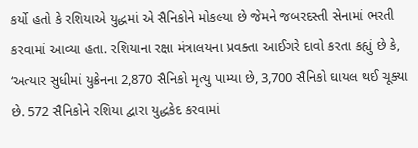કર્યો હતો કે રશિયાએ યુદ્ધમાં એ સૈનિકોને મોકલ્યા છે જેમને જબરદસ્તી સેનામાં ભરતી કરવામાં આવ્યા હતા. રશિયાના રક્ષા મંત્રાલયના પ્રવક્તા આઈગરે દાવો કરતા કહ્યું છે કે, ‘અત્યાર સુધીમાં યુક્રેનના 2,870 સૈનિકો મૃત્યુ પામ્યા છે, 3,700 સૈનિકો ઘાયલ થઈ ચૂક્યા છે. 572 સૈનિકોને રશિયા દ્વારા યુદ્ધકેદ કરવામાં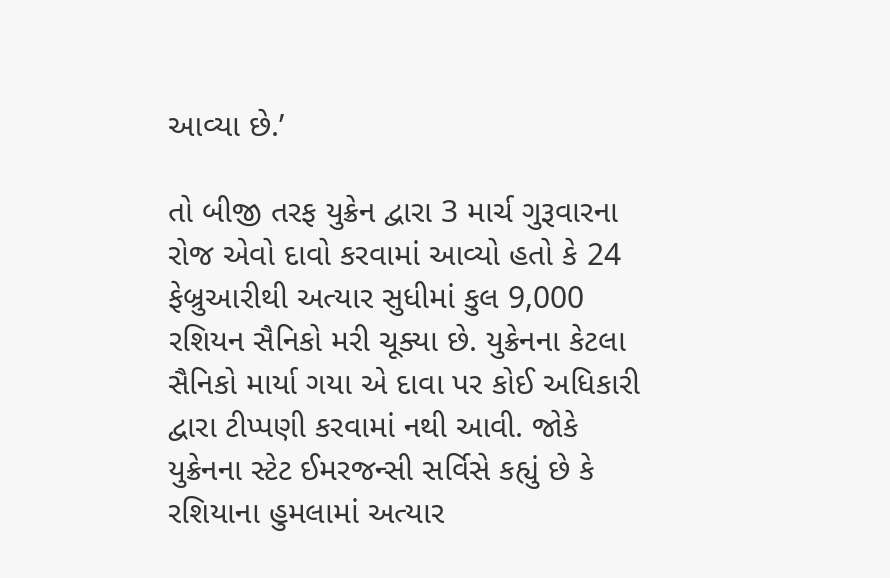આવ્યા છે.’

તો બીજી તરફ યુક્રેન દ્વારા 3 માર્ચ ગુરૂવારના રોજ એવો દાવો કરવામાં આવ્યો હતો કે 24 ફેબ્રુઆરીથી અત્યાર સુધીમાં કુલ 9,000 રશિયન સૈનિકો મરી ચૂક્યા છે. યુક્રેનના કેટલા સૈનિકો માર્યા ગયા એ દાવા પર કોઈ અધિકારી દ્વારા ટીપ્પણી કરવામાં નથી આવી. જોકે યુક્રેનના સ્ટેટ ઈમરજન્સી સર્વિસે કહ્યું છે કે રશિયાના હુમલામાં અત્યાર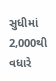સુધીમાં 2,000થી વધારે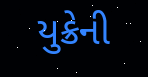યુક્રેની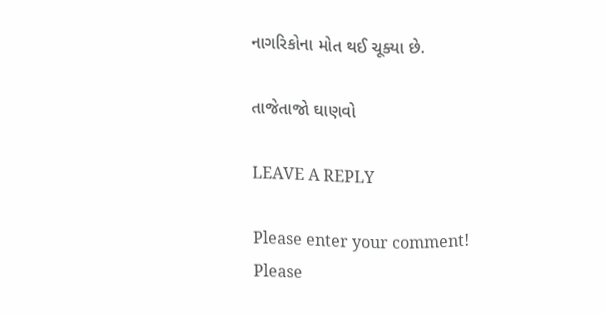નાગરિકોના મોત થઈ ચૂક્યા છે.

તાજેતાજો ઘાણવો

LEAVE A REPLY

Please enter your comment!
Please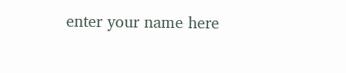enter your name here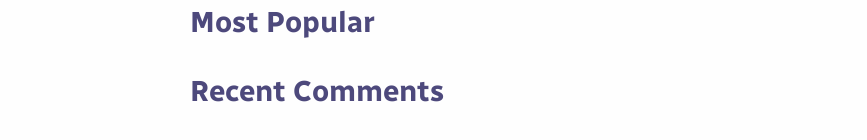Most Popular

Recent Comments